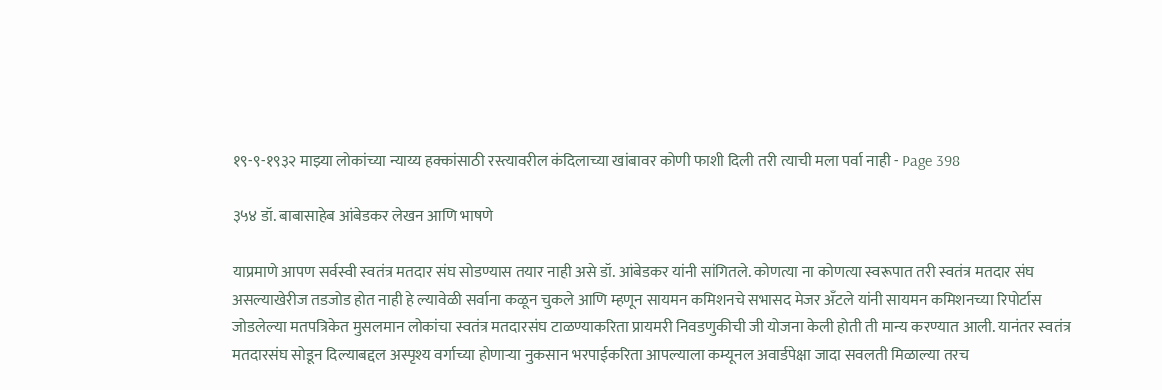१९-९-१९३२ माझ्या लोकांच्या न्याय्य हक्कांसाठी रस्त्यावरील कंदिलाच्या खांबावर कोणी फाशी दिली तरी त्याची मला पर्वा नाही - Page 398

३५४ डॉ. बाबासाहेब आंबेडकर लेखन आणि भाषणे

याप्रमाणे आपण सर्वस्वी स्वतंत्र मतदार संघ सोडण्यास तयार नाही असे डॉ. आंबेडकर यांनी सांगितले. कोणत्या ना कोणत्या स्वरूपात तरी स्वतंत्र मतदार संघ असल्याखेरीज तडजोड होत नाही हे ल्यावेळी सर्वाना कळून चुकले आणि म्हणून सायमन कमिशनचे सभासद मेजर अँटले यांनी सायमन कमिशनच्या रिपोर्टास जोडलेल्या मतपत्रिकेत मुसलमान लोकांचा स्वतंत्र मतदारसंघ टाळण्याकरिता प्रायमरी निवडणुकीची जी योजना केली होती ती मान्य करण्यात आली. यानंतर स्वतंत्र मतदारसंघ सोडून दिल्याबद्दल अस्पृश्य वर्गाच्या होणाऱ्या नुकसान भरपाईकरिता आपल्याला कम्यूनल अवार्डपेक्षा जादा सवलती मिळाल्या तरच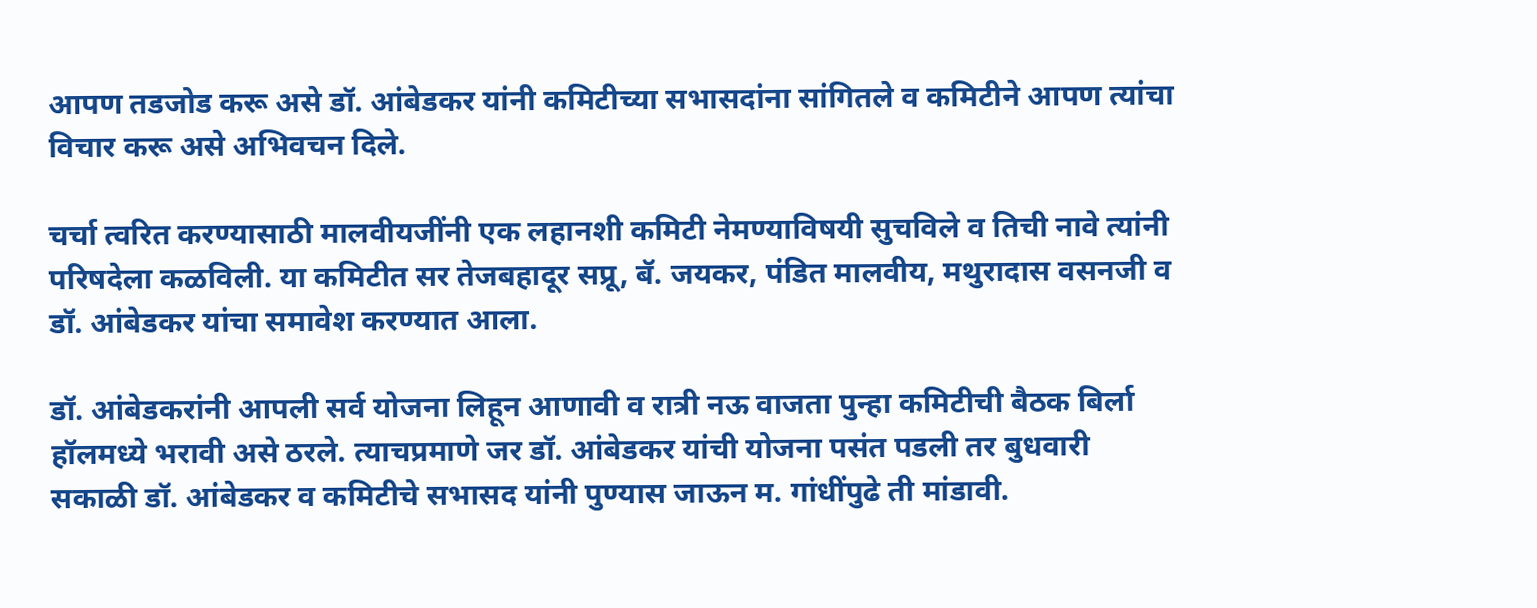आपण तडजोड करू असे डॉ. आंबेडकर यांनी कमिटीच्या सभासदांना सांगितले व कमिटीने आपण त्यांचा विचार करू असे अभिवचन दिले.

चर्चा त्वरित करण्यासाठी मालवीयजींनी एक लहानशी कमिटी नेमण्याविषयी सुचविले व तिची नावे त्यांनी परिषदेला कळविली. या कमिटीत सर तेजबहादूर सप्रू, बॅ. जयकर, पंडित मालवीय, मथुरादास वसनजी व डॉ. आंबेडकर यांचा समावेश करण्यात आला.

डॉ. आंबेडकरांनी आपली सर्व योजना लिहून आणावी व रात्री नऊ वाजता पुन्हा कमिटीची बैठक बिर्ला हॉलमध्ये भरावी असे ठरले. त्याचप्रमाणे जर डॉ. आंबेडकर यांची योजना पसंत पडली तर बुधवारी सकाळी डॉ. आंबेडकर व कमिटीचे सभासद यांनी पुण्यास जाऊन म. गांधींपुढे ती मांडावी.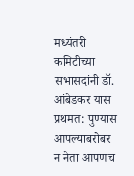मध्यंतरी कमिटीच्या सभासदांनी डॉ. आंबेडकर यास प्रथमत: पुण्यास आपल्याबरोबर न नेता आपणच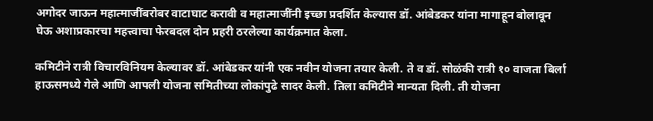अगोदर जाऊन महात्माजींबरोबर वाटाघाट करावी व महात्माजींनी इच्छा प्रदर्शित केल्यास डॉ. आंबेडकर यांना मागाहून बोलावून घेऊ अशाप्रकारचा महत्त्वाचा फेरबदल दोन प्रहरी ठरलेल्या कार्यक्रमात केला.

कमिटीने रात्री विचारविनियम केल्यावर डॉ. आंबेडकर यांनी एक नवीन योजना तयार केली. ते व डॉ. सोळंकी रात्री १० वाजता बिर्ला हाऊसमध्ये गेले आणि आपली योजना समितीच्या लोकांपुढे सादर केली. तिला कमिटीने मान्यता दिली. ती योजना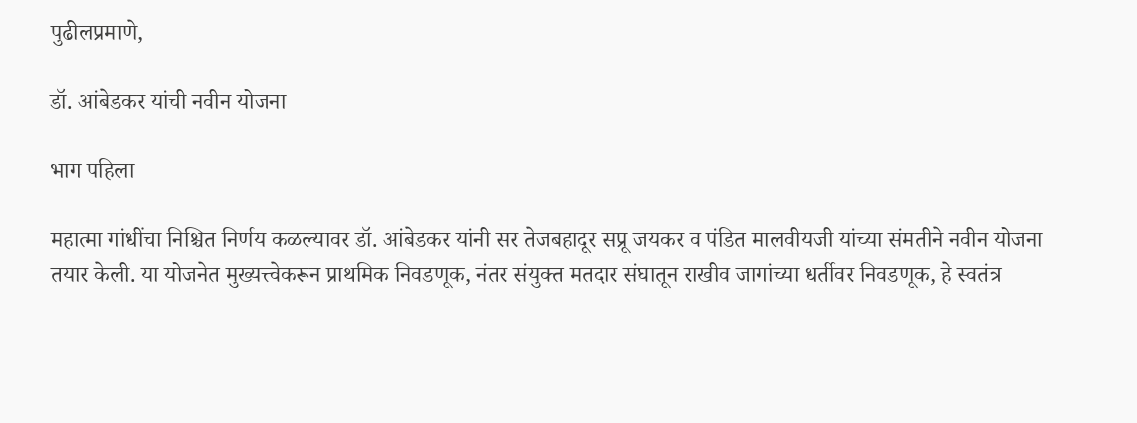पुढीलप्रमाणे,

डॉ. आंबेडकर यांची नवीन योजना

भाग पहिला

महात्मा गांधींचा निश्चित निर्णय कळल्यावर डॉ. आंबेडकर यांनी सर तेजबहादूर सप्रू जयकर व पंडित मालवीयजी यांच्या संमतीने नवीन योजना तयार केली. या योजनेत मुख्यत्त्वेकरून प्राथमिक निवडणूक, नंतर संयुक्त मतदार संघातून राखीव जागांच्या धर्तीवर निवडणूक, हे स्वतंत्र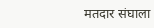मतदार संघाला